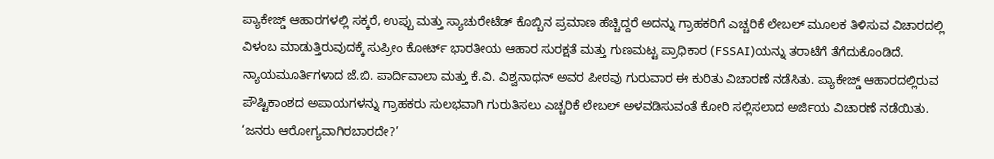ಪ್ಯಾಕೇಜ್ಡ್ ಆಹಾರಗಳಲ್ಲಿ ಸಕ್ಕರೆ, ಉಪ್ಪು ಮತ್ತು ಸ್ಯಾಚುರೇಟೆಡ್ ಕೊಬ್ಬಿನ ಪ್ರಮಾಣ ಹೆಚ್ಚಿದ್ದರೆ ಅದನ್ನು ಗ್ರಾಹಕರಿಗೆ ಎಚ್ಚರಿಕೆ ಲೇಬಲ್ ಮೂಲಕ ತಿಳಿಸುವ ವಿಚಾರದಲ್ಲಿ ವಿಳಂಬ ಮಾಡುತ್ತಿರುವುದಕ್ಕೆ ಸುಪ್ರೀಂ ಕೋರ್ಟ್ ಭಾರತೀಯ ಆಹಾರ ಸುರಕ್ಷತೆ ಮತ್ತು ಗುಣಮಟ್ಟ ಪ್ರಾಧಿಕಾರ (FSSAI)ಯನ್ನು ತರಾಟೆಗೆ ತೆಗೆದುಕೊಂಡಿದೆ.
ನ್ಯಾಯಮೂರ್ತಿಗಳಾದ ಜೆ.ಬಿ. ಪಾರ್ದಿವಾಲಾ ಮತ್ತು ಕೆ.ವಿ. ವಿಶ್ವನಾಥನ್ ಅವರ ಪೀಠವು ಗುರುವಾರ ಈ ಕುರಿತು ವಿಚಾರಣೆ ನಡೆಸಿತು. ಪ್ಯಾಕೇಜ್ಡ್ ಆಹಾರದಲ್ಲಿರುವ ಪೌಷ್ಟಿಕಾಂಶದ ಅಪಾಯಗಳನ್ನು ಗ್ರಾಹಕರು ಸುಲಭವಾಗಿ ಗುರುತಿಸಲು ಎಚ್ಚರಿಕೆ ಲೇಬಲ್ ಅಳವಡಿಸುವಂತೆ ಕೋರಿ ಸಲ್ಲಿಸಲಾದ ಅರ್ಜಿಯ ವಿಚಾರಣೆ ನಡೆಯಿತು.
‘ಜನರು ಆರೋಗ್ಯವಾಗಿರಬಾರದೇ?’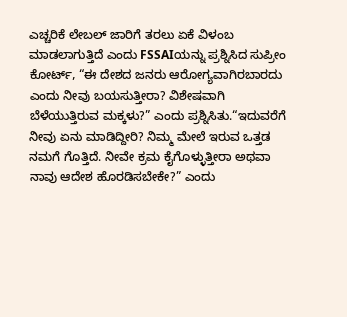ಎಚ್ಚರಿಕೆ ಲೇಬಲ್ ಜಾರಿಗೆ ತರಲು ಏಕೆ ವಿಳಂಬ ಮಾಡಲಾಗುತ್ತಿದೆ ಎಂದು FSSAIಯನ್ನು ಪ್ರಶ್ನಿಸಿದ ಸುಪ್ರೀಂ ಕೋರ್ಟ್, “ಈ ದೇಶದ ಜನರು ಆರೋಗ್ಯವಾಗಿರಬಾರದು ಎಂದು ನೀವು ಬಯಸುತ್ತೀರಾ? ವಿಶೇಷವಾಗಿ ಬೆಳೆಯುತ್ತಿರುವ ಮಕ್ಕಳು?” ಎಂದು ಪ್ರಶ್ನಿಸಿತು.“ಇದುವರೆಗೆ ನೀವು ಏನು ಮಾಡಿದ್ದೀರಿ? ನಿಮ್ಮ ಮೇಲೆ ಇರುವ ಒತ್ತಡ ನಮಗೆ ಗೊತ್ತಿದೆ. ನೀವೇ ಕ್ರಮ ಕೈಗೊಳ್ಳುತ್ತೀರಾ ಅಥವಾ ನಾವು ಆದೇಶ ಹೊರಡಿಸಬೇಕೇ?” ಎಂದು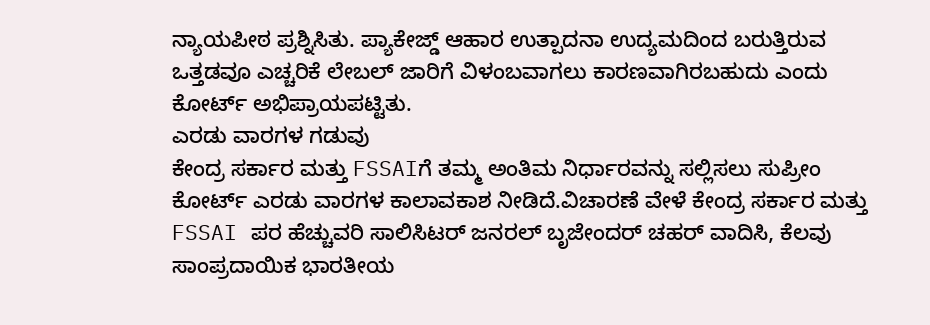ನ್ಯಾಯಪೀಠ ಪ್ರಶ್ನಿಸಿತು. ಪ್ಯಾಕೇಜ್ಡ್ ಆಹಾರ ಉತ್ಪಾದನಾ ಉದ್ಯಮದಿಂದ ಬರುತ್ತಿರುವ ಒತ್ತಡವೂ ಎಚ್ಚರಿಕೆ ಲೇಬಲ್ ಜಾರಿಗೆ ವಿಳಂಬವಾಗಲು ಕಾರಣವಾಗಿರಬಹುದು ಎಂದು ಕೋರ್ಟ್ ಅಭಿಪ್ರಾಯಪಟ್ಟಿತು.
ಎರಡು ವಾರಗಳ ಗಡುವು
ಕೇಂದ್ರ ಸರ್ಕಾರ ಮತ್ತು FSSAIಗೆ ತಮ್ಮ ಅಂತಿಮ ನಿರ್ಧಾರವನ್ನು ಸಲ್ಲಿಸಲು ಸುಪ್ರೀಂ ಕೋರ್ಟ್ ಎರಡು ವಾರಗಳ ಕಾಲಾವಕಾಶ ನೀಡಿದೆ.ವಿಚಾರಣೆ ವೇಳೆ ಕೇಂದ್ರ ಸರ್ಕಾರ ಮತ್ತು FSSAI ಪರ ಹೆಚ್ಚುವರಿ ಸಾಲಿಸಿಟರ್ ಜನರಲ್ ಬೃಜೇಂದರ್ ಚಹರ್ ವಾದಿಸಿ, ಕೆಲವು ಸಾಂಪ್ರದಾಯಿಕ ಭಾರತೀಯ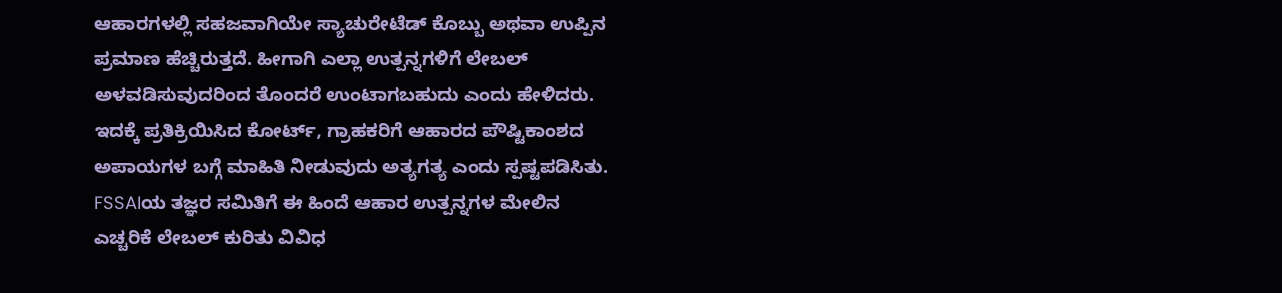ಆಹಾರಗಳಲ್ಲಿ ಸಹಜವಾಗಿಯೇ ಸ್ಯಾಚುರೇಟೆಡ್ ಕೊಬ್ಬು ಅಥವಾ ಉಪ್ಪಿನ ಪ್ರಮಾಣ ಹೆಚ್ಚಿರುತ್ತದೆ. ಹೀಗಾಗಿ ಎಲ್ಲಾ ಉತ್ಪನ್ನಗಳಿಗೆ ಲೇಬಲ್ ಅಳವಡಿಸುವುದರಿಂದ ತೊಂದರೆ ಉಂಟಾಗಬಹುದು ಎಂದು ಹೇಳಿದರು.
ಇದಕ್ಕೆ ಪ್ರತಿಕ್ರಿಯಿಸಿದ ಕೋರ್ಟ್, ಗ್ರಾಹಕರಿಗೆ ಆಹಾರದ ಪೌಷ್ಟಿಕಾಂಶದ ಅಪಾಯಗಳ ಬಗ್ಗೆ ಮಾಹಿತಿ ನೀಡುವುದು ಅತ್ಯಗತ್ಯ ಎಂದು ಸ್ಪಷ್ಟಪಡಿಸಿತು. FSSAIಯ ತಜ್ಞರ ಸಮಿತಿಗೆ ಈ ಹಿಂದೆ ಆಹಾರ ಉತ್ಪನ್ನಗಳ ಮೇಲಿನ ಎಚ್ಚರಿಕೆ ಲೇಬಲ್ ಕುರಿತು ವಿವಿಧ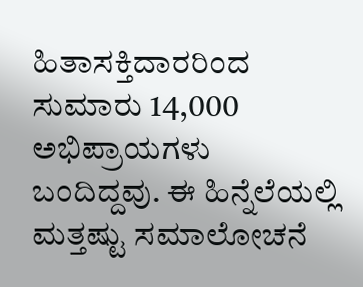ಹಿತಾಸಕ್ತಿದಾರರಿಂದ ಸುಮಾರು 14,000 ಅಭಿಪ್ರಾಯಗಳು ಬಂದಿದ್ದವು. ಈ ಹಿನ್ನೆಲೆಯಲ್ಲಿ ಮತ್ತಷ್ಟು ಸಮಾಲೋಚನೆ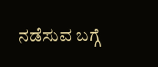ನಡೆಸುವ ಬಗ್ಗೆ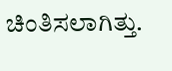ಚಿಂತಿಸಲಾಗಿತ್ತು.